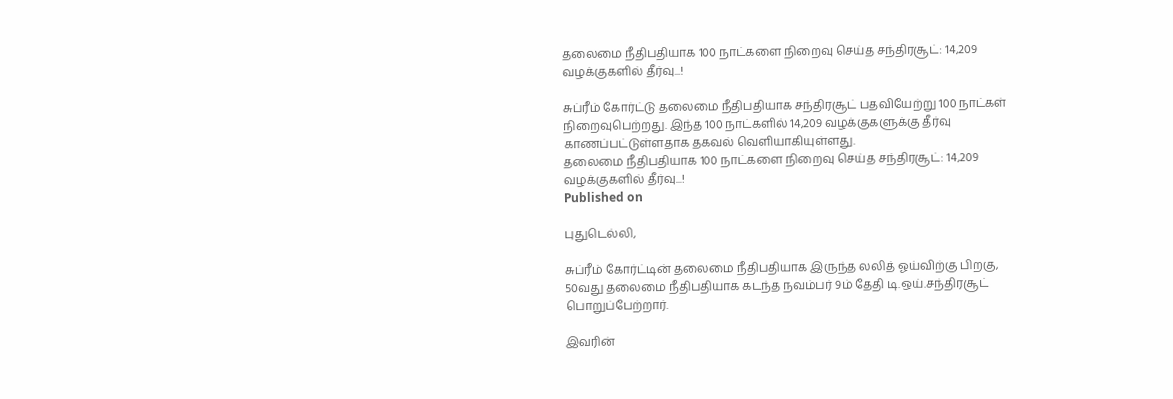தலைமை நீதிபதியாக 100 நாட்களை நிறைவு செய்த சந்திரசூட்: 14,209 வழக்குகளில் தீர்வு...!

சுப்ரீம் கோர்ட்டு தலைமை நீதிபதியாக சந்திரசூட் பதவியேற்று 100 நாட்கள் நிறைவுபெற்றது. இந்த 100 நாட்களில் 14,209 வழக்குகளுக்கு தீர்வு காணப்பட்டுள்ளதாக தகவல் வெளியாகியுள்ளது.
தலைமை நீதிபதியாக 100 நாட்களை நிறைவு செய்த சந்திரசூட்: 14,209 வழக்குகளில் தீர்வு...!
Published on

புதுடெல்லி,

சுப்ரீம் கோர்ட்டின் தலைமை நீதிபதியாக இருந்த லலித் ஓய்விற்கு பிறகு, 50வது தலைமை நீதிபதியாக கடந்த நவம்பர் 9ம் தேதி டி.ஒய்.சந்திரசூட் பொறுப்பேற்றார்.

இவரின்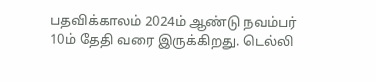பதவிக்காலம் 2024ம் ஆண்டு நவம்பர் 10ம் தேதி வரை இருக்கிறது. டெல்லி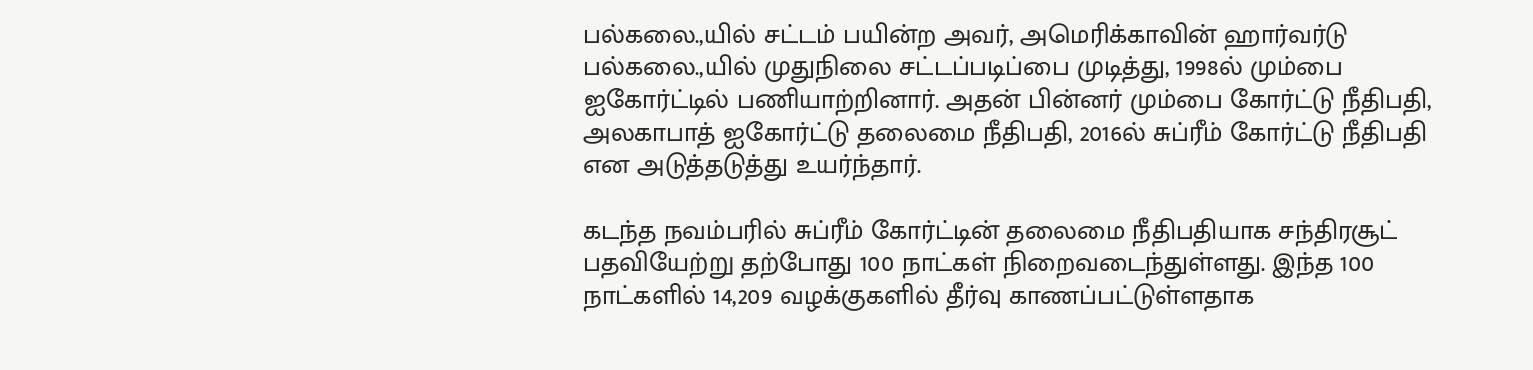பல்கலை.,யில் சட்டம் பயின்ற அவர், அமெரிக்காவின் ஹார்வர்டு பல்கலை.,யில் முதுநிலை சட்டப்படிப்பை முடித்து, 1998ல் மும்பை ஐகோர்ட்டில் பணியாற்றினார். அதன் பின்னர் மும்பை கோர்ட்டு நீதிபதி, அலகாபாத் ஐகோர்ட்டு தலைமை நீதிபதி, 2016ல் சுப்ரீம் கோர்ட்டு நீதிபதி என அடுத்தடுத்து உயர்ந்தார்.

கடந்த நவம்பரில் சுப்ரீம் கோர்ட்டின் தலைமை நீதிபதியாக சந்திரசூட் பதவியேற்று தற்போது 100 நாட்கள் நிறைவடைந்துள்ளது. இந்த 100 நாட்களில் 14,209 வழக்குகளில் தீர்வு காணப்பட்டுள்ளதாக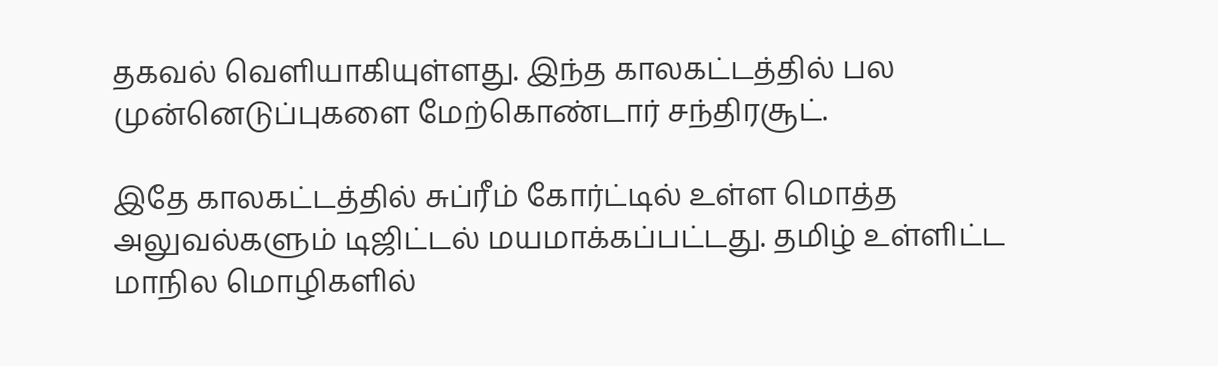தகவல் வெளியாகியுள்ளது. இந்த காலகட்டத்தில் பல முன்னெடுப்புகளை மேற்கொண்டார் சந்திரசூட்.

இதே காலகட்டத்தில் சுப்ரீம் கோர்ட்டில் உள்ள மொத்த அலுவல்களும் டிஜிட்டல் மயமாக்கப்பட்டது. தமிழ் உள்ளிட்ட மாநில மொழிகளில்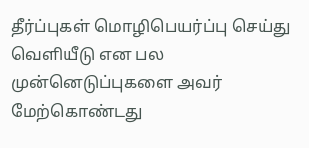தீர்ப்புகள் மொழிபெயர்ப்பு செய்து வெளியீடு என பல முன்னெடுப்புகளை அவர் மேற்கொண்டது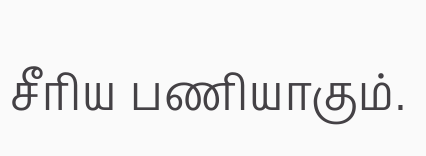சீரிய பணியாகும்.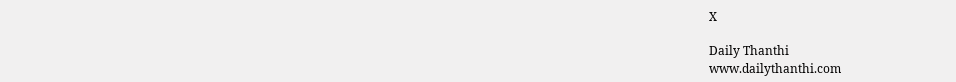X

Daily Thanthi
www.dailythanthi.com